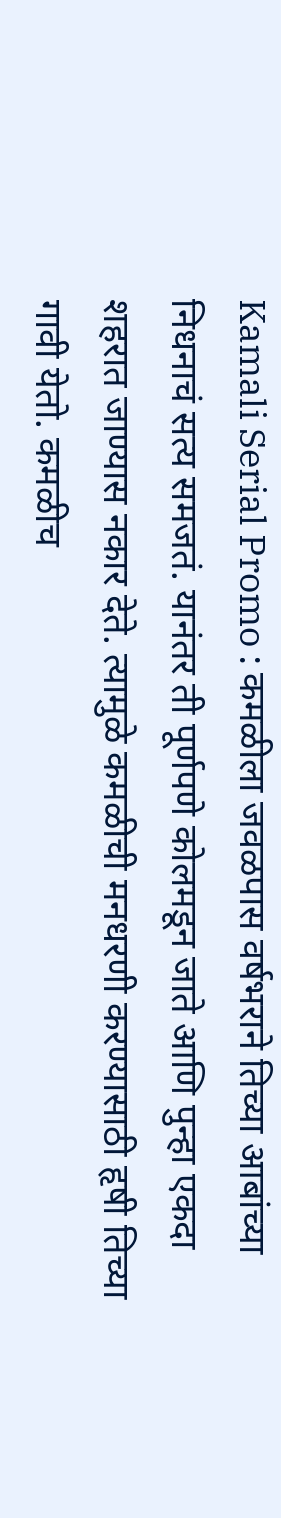Kamali Serial Promo : कमळीला जवळपास वर्षभराने तिच्या आबांच्या निधनाचं सत्य समजतं. यानंतर ती पूर्णपणे कोलमडून जाते आणि पुन्हा एकदा शहरात जाण्यास नकार देते. त्यामुळे कमळीची मनधरणी करण्यासाठी हृषी तिच्या गावी येतो. कमळीच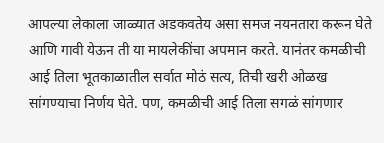आपल्या लेकाला जाळ्यात अडकवतेय असा समज नयनतारा करून घेते आणि गावी येऊन ती या मायलेकींचा अपमान करते. यानंतर कमळीची आई तिला भूतकाळातील सर्वात मोठं सत्य, तिची खरी ओळख सांगण्याचा निर्णय घेते. पण, कमळीची आई तिला सगळं सांगणार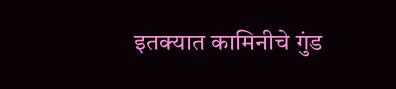इतक्यात कामिनीचे गुंड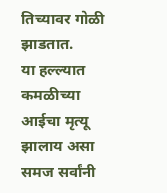तिच्यावर गोळी झाडतात.
या हल्ल्यात कमळीच्या आईचा मृत्यू झालाय असा समज सर्वांनी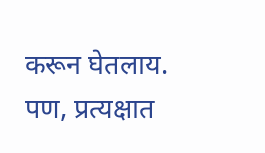करून घेतलाय. पण, प्रत्यक्षात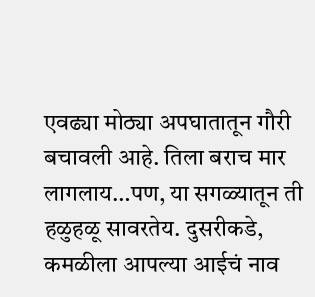एवढ्या मोठ्या अपघातातून गौरी बचावली आहे. तिला बराच मार लागलाय…पण, या सगळ्यातून ती हळुहळू सावरतेय. दुसरीकडे, कमळीला आपल्या आईचं नाव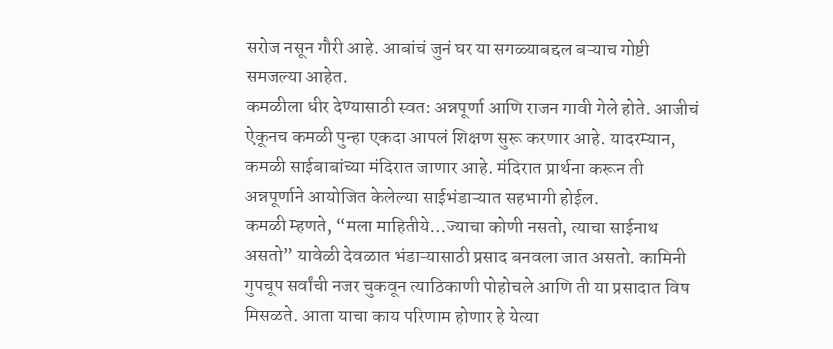सरोज नसून गौरी आहे. आबांचं जुनं घर या सगळ्याबद्दल बऱ्याच गोष्टी समजल्या आहेत.
कमळीला धीर देण्यासाठी स्वत: अन्नपूर्णा आणि राजन गावी गेले होते. आजीचं ऐकूनच कमळी पुन्हा एकदा आपलं शिक्षण सुरू करणार आहे. यादरम्यान, कमळी साईबाबांच्या मंदिरात जाणार आहे. मंदिरात प्रार्थना करून ती अन्नपूर्णाने आयोजित केलेल्या साईभंडाऱ्यात सहभागी होईल.
कमळी म्हणते, “मला माहितीये…ज्याचा कोणी नसतो, त्याचा साईनाथ असतो” यावेळी देवळात भंडाऱ्यासाठी प्रसाद बनवला जात असतो. कामिनी गुपचूप सर्वांची नजर चुकवून त्याठिकाणी पोहोचले आणि ती या प्रसादात विष मिसळते. आता याचा काय परिणाम होणार हे येत्या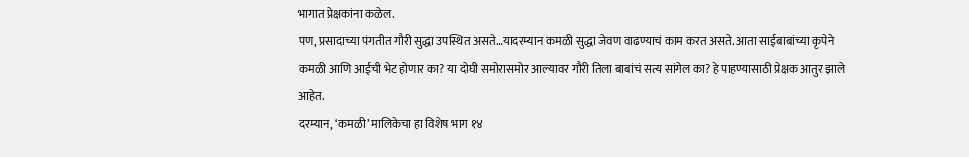भागात प्रेक्षकांना कळेल.
पण, प्रसादाच्या पंगतीत गौरी सुद्धा उपस्थित असते…यादरम्यान कमळी सुद्धा जेवण वाढण्याचं काम करत असते. आता साईबाबांच्या कृपेने कमळी आणि आईची भेट होणार का? या दोघी समोरासमोर आल्यावर गौरी तिला बाबांचं सत्य सांगेल का? हे पाहण्यासाठी प्रेक्षक आतुर झाले आहेत.
दरम्यान, ‘कमळी’ मालिकेचा हा विशेष भाग १४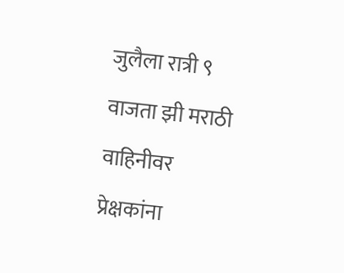जुलैला रात्री ९ वाजता झी मराठी वाहिनीवर प्रेक्षकांना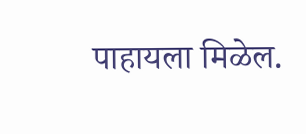पाहायला मिळेल.